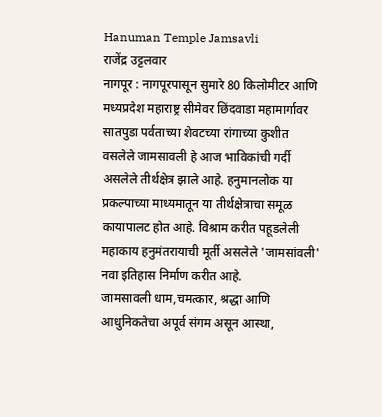Hanuman Temple Jamsavli
राजेंद्र उट्टलवार
नागपूर : नागपूरपासून सुमारे 80 किलोमीटर आणि मध्यप्रदेश महाराष्ट्र सीमेवर छिंदवाडा महामार्गावर सातपुडा पर्वताच्या शेवटच्या रांगाच्या कुशीत वसलेले जामसावली हे आज भाविकांची गर्दी असलेले तीर्थक्षेत्र झाले आहे. हनुमानलोक या प्रकल्पाच्या माध्यमातून या तीर्थक्षेत्राचा समूळ कायापालट होत आहे. विश्राम करीत पहूडलेली महाकाय हनुमंतरायाची मूर्ती असलेले 'जामसांवली' नवा इतिहास निर्माण करीत आहे.
जामसावली धाम,चमत्कार, श्रद्धा आणि आधुनिकतेचा अपूर्व संगम असून आस्था,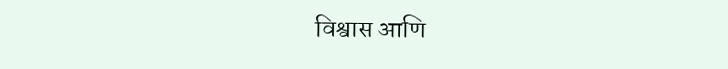विश्वास आणि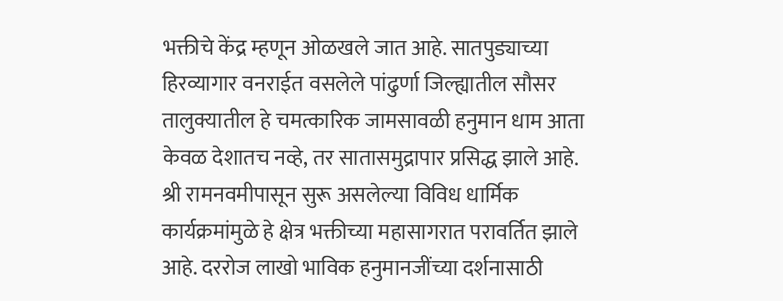भक्तीचे केंद्र म्हणून ओळखले जात आहे. सातपुड्याच्या हिरव्यागार वनराईत वसलेले पांढुर्णा जिल्ह्यातील सौसर तालुक्यातील हे चमत्कारिक जामसावळी हनुमान धाम आता केवळ देशातच नव्हे, तर सातासमुद्रापार प्रसिद्ध झाले आहे.
श्री रामनवमीपासून सुरू असलेल्या विविध धार्मिक कार्यक्रमांमुळे हे क्षेत्र भक्तीच्या महासागरात परावर्तित झाले आहे. दररोज लाखो भाविक हनुमानजींच्या दर्शनासाठी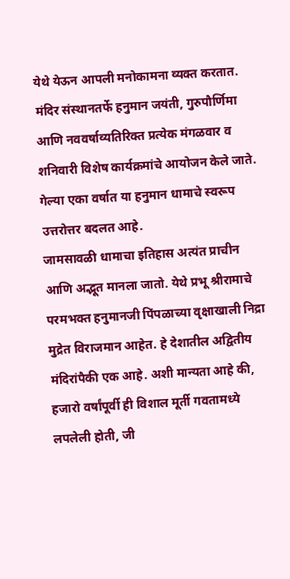येथे येऊन आपली मनोकामना व्यक्त करतात. मंदिर संस्थानतर्फे हनुमान जयंती, गुरुपौर्णिमा आणि नववर्षाव्यतिरिक्त प्रत्येक मंगळवार व शनिवारी विशेष कार्यक्रमांचे आयोजन केले जाते. गेल्या एका वर्षात या हनुमान धामाचे स्वरूप उत्तरोत्तर बदलत आहे.
जामसावळी धामाचा इतिहास अत्यंत प्राचीन आणि अद्भूत मानला जातो. येथे प्रभू श्रीरामाचे परमभक्त हनुमानजी पिंपळाच्या वृक्षाखाली निद्रा मुद्रेत विराजमान आहेत. हे देशातील अद्वितीय मंदिरांपैकी एक आहे. अशी मान्यता आहे की, हजारो वर्षांपूर्वी ही विशाल मूर्ती गवतामध्ये लपलेली होती, जी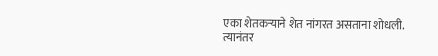एका शेतकऱ्याने शेत नांगरत असताना शोधली. त्यानंतर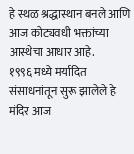हे स्थळ श्रद्धास्थान बनले आणि आज कोट्यवधी भक्तांच्या आस्थेचा आधार आहे.
१९९६ मध्ये मर्यादित संसाधनांतून सुरू झालेले हे मंदिर आज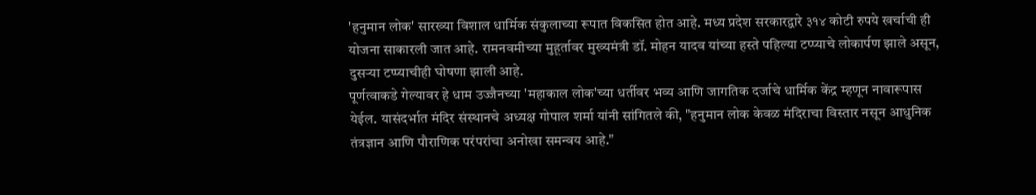'हनुमान लोक' सारख्या विशाल धार्मिक संकुलाच्या रूपात विकसित होत आहे. मध्य प्रदेश सरकारद्वारे ३१४ कोटी रुपये खर्चाची ही योजना साकारली जात आहे. रामनवमीच्या मुहूर्तावर मुख्यमंत्री डॉ. मोहन यादव यांच्या हस्ते पहिल्या टप्प्याचे लोकार्पण झाले असून, दुसऱ्या टप्प्याचीही घोषणा झाली आहे.
पूर्णत्वाकडे गेल्यावर हे धाम उज्जैनच्या 'महाकाल लोक'च्या धर्तीवर भव्य आणि जागतिक दर्जाचे धार्मिक केंद्र म्हणून नावारूपास येईल. यासंदर्भात मंदिर संस्थानचे अध्यक्ष गोपाल शर्मा यांनी सांगितले की, "हनुमान लोक केवळ मंदिराचा विस्तार नसून आधुनिक तंत्रज्ञान आणि पौराणिक परंपरांचा अनोखा समन्वय आहे."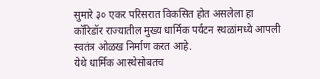सुमारे ३० एकर परिसरात विकसित होत असलेला हा कॉरिडॉर राज्यातील मुख्य धार्मिक पर्यटन स्थळांमध्ये आपली स्वतंत्र ओळख निर्माण करत आहे.
येथे धार्मिक आस्थेसोबतच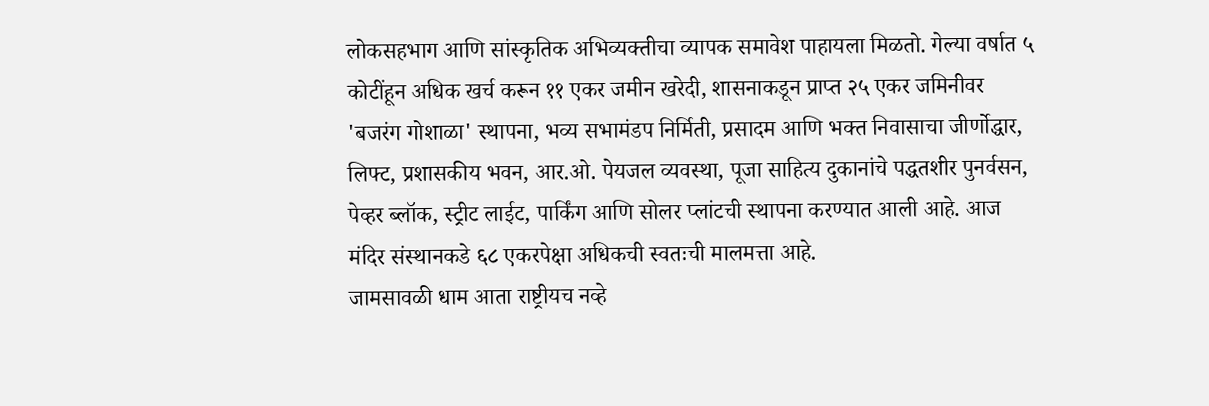लोकसहभाग आणि सांस्कृतिक अभिव्यक्तीचा व्यापक समावेश पाहायला मिळतो. गेल्या वर्षात ५ कोटींहून अधिक खर्च करून ११ एकर जमीन खरेदी, शासनाकडून प्राप्त २५ एकर जमिनीवर 'बजरंग गोशाळा' स्थापना, भव्य सभामंडप निर्मिती, प्रसादम आणि भक्त निवासाचा जीर्णोद्धार, लिफ्ट, प्रशासकीय भवन, आर.ओ. पेयजल व्यवस्था, पूजा साहित्य दुकानांचे पद्धतशीर पुनर्वसन, पेव्हर ब्लॉक, स्ट्रीट लाईट, पार्किंग आणि सोलर प्लांटची स्थापना करण्यात आली आहे. आज मंदिर संस्थानकडे ६८ एकरपेक्षा अधिकची स्वतःची मालमत्ता आहे.
जामसावळी धाम आता राष्ट्रीयच नव्हे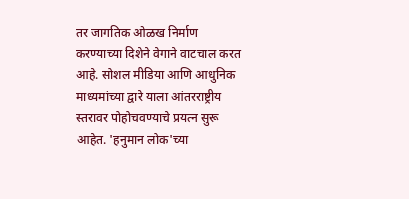तर जागतिक ओळख निर्माण करण्याच्या दिशेने वेगाने वाटचाल करत आहे. सोशल मीडिया आणि आधुनिक माध्यमांच्या द्वारे याला आंतरराष्ट्रीय स्तरावर पोहोचवण्याचे प्रयत्न सुरू आहेत. 'हनुमान लोक'च्या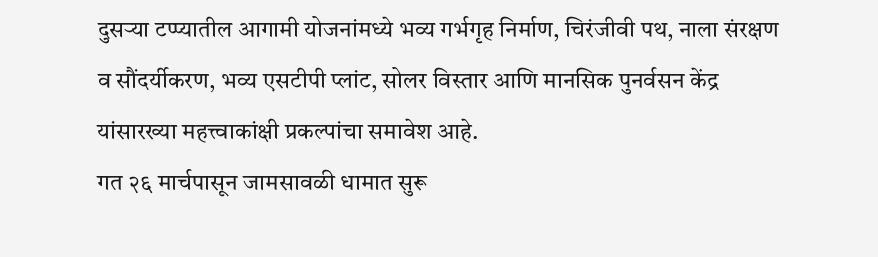दुसऱ्या टप्प्यातील आगामी योजनांमध्ये भव्य गर्भगृह निर्माण, चिरंजीवी पथ, नाला संरक्षण व सौंदर्यीकरण, भव्य एसटीपी प्लांट, सोलर विस्तार आणि मानसिक पुनर्वसन केंद्र यांसारख्या महत्त्वाकांक्षी प्रकल्पांचा समावेश आहे.
गत २६ मार्चपासून जामसावळी धामात सुरू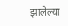झालेल्या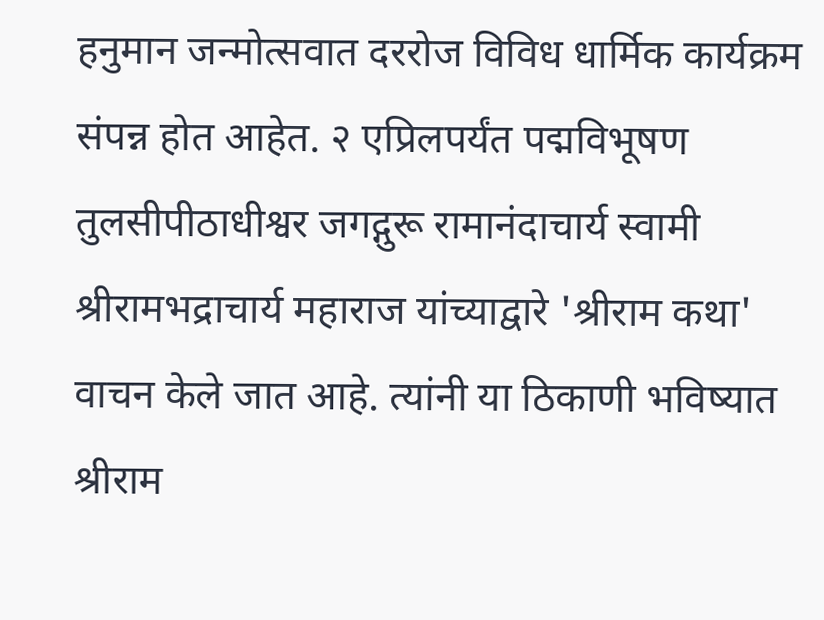हनुमान जन्मोत्सवात दररोज विविध धार्मिक कार्यक्रम संपन्न होत आहेत. २ एप्रिलपर्यंत पद्मविभूषण तुलसीपीठाधीश्वर जगद्गुरू रामानंदाचार्य स्वामी श्रीरामभद्राचार्य महाराज यांच्याद्वारे 'श्रीराम कथा' वाचन केले जात आहे. त्यांनी या ठिकाणी भविष्यात श्रीराम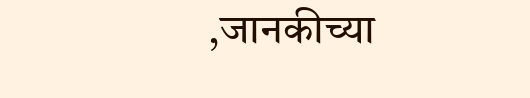,जानकीच्या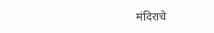मंदिराचे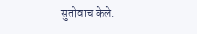सुतोवाच केले.